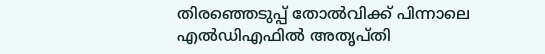തിരഞ്ഞെടുപ്പ് തോൽവിക്ക് പിന്നാലെ എൽഡിഎഫിൽ അതൃപ്തി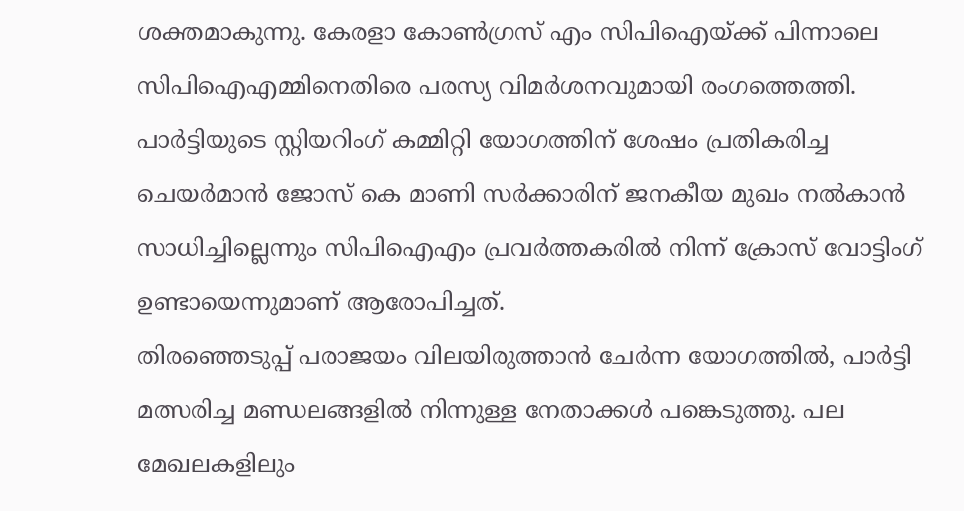ശക്തമാകുന്നു. കേരളാ കോൺഗ്രസ് എം സിപിഐയ്ക്ക് പിന്നാലെ സിപിഐഎമ്മിനെതിരെ പരസ്യ വിമർശനവുമായി രംഗത്തെത്തി. പാർട്ടിയുടെ സ്റ്റിയറിംഗ് കമ്മിറ്റി യോഗത്തിന് ശേഷം പ്രതികരിച്ച ചെയർമാൻ ജോസ് കെ മാണി സർക്കാരിന് ജനകീയ മുഖം നൽകാൻ സാധിച്ചില്ലെന്നും സിപിഐഎം പ്രവർത്തകരിൽ നിന്ന് ക്രോസ് വോട്ടിംഗ് ഉണ്ടായെന്നുമാണ് ആരോപിച്ചത്.
തിരഞ്ഞെടുപ്പ് പരാജയം വിലയിരുത്താൻ ചേർന്ന യോഗത്തിൽ, പാർട്ടി മത്സരിച്ച മണ്ഡലങ്ങളിൽ നിന്നുള്ള നേതാക്കൾ പങ്കെടുത്തു. പല മേഖലകളിലും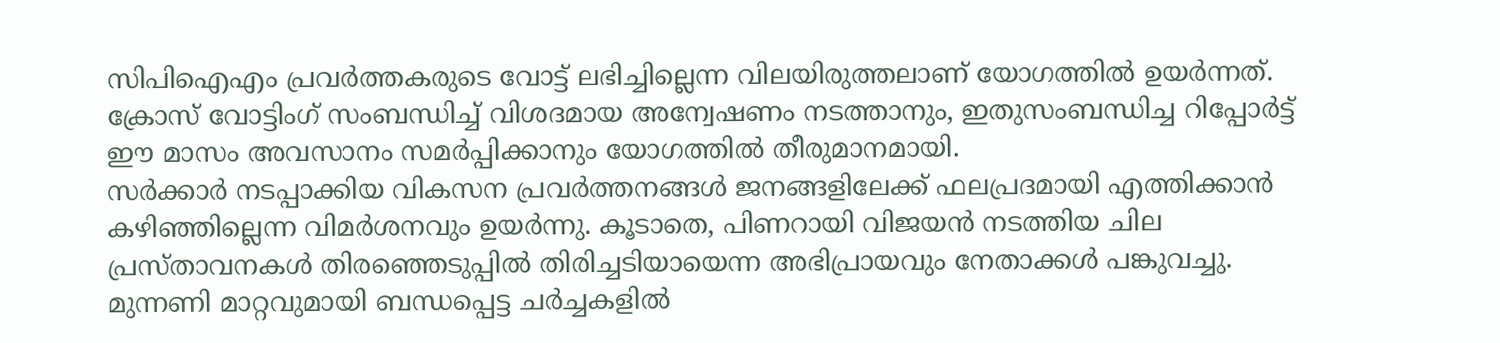സിപിഐഎം പ്രവർത്തകരുടെ വോട്ട് ലഭിച്ചില്ലെന്ന വിലയിരുത്തലാണ് യോഗത്തിൽ ഉയർന്നത്. ക്രോസ് വോട്ടിംഗ് സംബന്ധിച്ച് വിശദമായ അന്വേഷണം നടത്താനും, ഇതുസംബന്ധിച്ച റിപ്പോർട്ട് ഈ മാസം അവസാനം സമർപ്പിക്കാനും യോഗത്തിൽ തീരുമാനമായി.
സർക്കാർ നടപ്പാക്കിയ വികസന പ്രവർത്തനങ്ങൾ ജനങ്ങളിലേക്ക് ഫലപ്രദമായി എത്തിക്കാൻ കഴിഞ്ഞില്ലെന്ന വിമർശനവും ഉയർന്നു. കൂടാതെ, പിണറായി വിജയൻ നടത്തിയ ചില പ്രസ്താവനകൾ തിരഞ്ഞെടുപ്പിൽ തിരിച്ചടിയായെന്ന അഭിപ്രായവും നേതാക്കൾ പങ്കുവച്ചു.
മുന്നണി മാറ്റവുമായി ബന്ധപ്പെട്ട ചർച്ചകളിൽ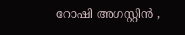റോഷി അഗസ്റ്റിൻ ,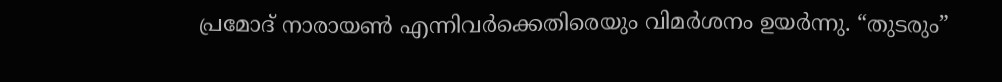പ്രമോദ് നാരായൺ എന്നിവർക്കെതിരെയും വിമർശനം ഉയർന്നു. “തുടരും”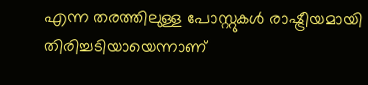എന്ന തരത്തിലുള്ള പോസ്റ്റുകൾ രാഷ്ട്രീയമായി തിരിച്ചടിയായെന്നാണ്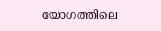യോഗത്തിലെ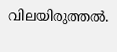വിലയിരുത്തൽ.